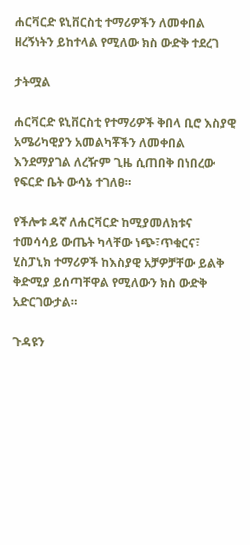ሐርቫርድ ዩኒቨርስቲ ተማሪዎችን ለመቀበል ዘረኝነትን ይከተላል የሚለው ክስ ውድቅ ተደረገ

ታትሟል

ሐርቫርድ ዩኒቨርስቲ የተማሪዎች ቅበላ ቢሮ እስያዊ አሜሪካዊያን አመልካቾችን ለመቀበል እንደማያገል ለረዥም ጊዜ ሲጠበቅ በነበረው የፍርድ ቤት ውሳኔ ተገለፀ።

የችሎቱ ዳኛ ለሐርቫርድ ከሚያመለክቱና ተመሳሳይ ውጤት ካላቸው ነጭ፣ጥቁርና፣ ሂስፓኒክ ተማሪዎች ከእስያዊ አቻዎቻቸው ይልቅ ቅድሚያ ይሰጣቸዋል የሚለውን ክስ ውድቅ አድርገውታል።

ጉዳዩን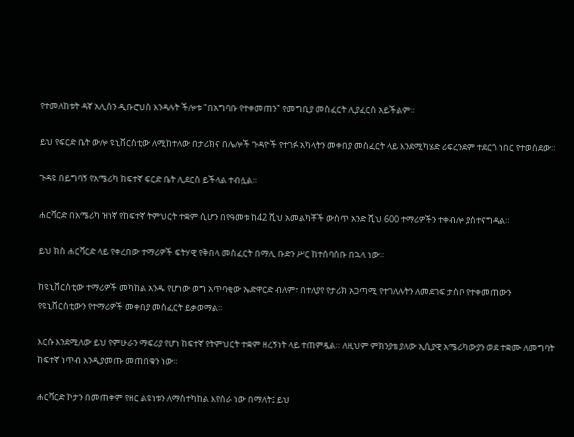የተመለከቱት ዳኛ አሊሰን ዲቡሮህስ እንዳሉት ችሎቱ "በአግባቡ የተቀመጠን" የመግቢያ መስፈርት ሊያፈርስ አይችልም።

ይህ የፍርድ ቤት ውሎ ዩኒቨርስቲው ለሚከተለው በታሪክና በሌሎች ጉዳዮች የተገፉ አካላትን መቀበያ መስፈርት ላይ እንደሚካሄድ ሪፍረንደም ተደርጎ ነበር የተወሰደው።

ጉዳዩ በይግባኝ የአሜሪካ ከፍተኛ ፍርድ ቤት ሊደርስ ይችላል ተብሏል።

ሐርቫርድ በአሜሪካ ዝነኛ የከፍተኛ ትምህርት ተቋም ሲሆን በየዓመቱ ከ42 ሺህ አመልካቾች ውስጥ አንድ ሺህ 600 ተማሪዎችን ተቀብሎ ያስተናግዳል።

ይህ ክስ ሐርቫርድ ላይ የቀረበው ተማሪዎች ፍትሃዊ የቅበላ መስፈርት በማሊ ቡድን ሥር ከተሰባሰቡ በኋላ ነው።

ከዩኒቨርስቲው ተማሪዎች መካከል አንዱ የሆነው ወግ አጥባቂው ኤድዋርድ ብለም፣ በተለያየ የታሪክ አጋጣሚ የተገለሉትን ለመደገፍ ታስቦ የተቀመጠውን የዩኒቨርስቲውን የተማሪዎች መቀበያ መስፈርት ይቃወማል።

እርሱ እንደሚለው ይህ የምሁራን ማፍሪያ የሆነ ከፍተኛ የትምህርት ተቋም ዘረኝነት ላይ ተጠምዷል። ለዚህም ምክንያቴ ያለው ኢሲያዊ አሜሪካውያን ወደ ተቋሙ ለመግባት ከፍተኛ ነጥብ እንዲያመጡ መጠበቁን ነው።

ሐርቫርድ ኮታን በመጠቀም የዘር ልዩነቱን ለማስተካከል እየሰራ ነው በማለት፤ ይህ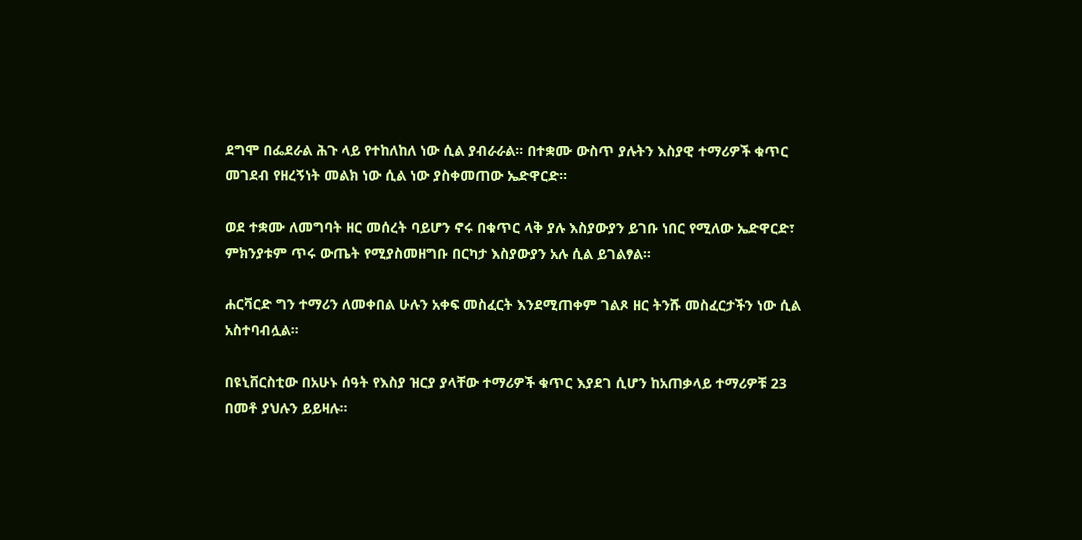ደግሞ በፌደራል ሕጉ ላይ የተከለከለ ነው ሲል ያብራራል። በተቋሙ ውስጥ ያሉትን እስያዊ ተማሪዎች ቁጥር መገደብ የዘረኝነት መልክ ነው ሲል ነው ያስቀመጠው ኤድዋርድ።

ወደ ተቋሙ ለመግባት ዘር መሰረት ባይሆን ኖሩ በቁጥር ላቅ ያሉ እስያውያን ይገቡ ነበር የሚለው ኤድዋርድ፣ ምክንያቱም ጥሩ ውጤት የሚያስመዘግቡ በርካታ እስያውያን አሉ ሲል ይገልፃል።

ሐርቫርድ ግን ተማሪን ለመቀበል ሁሉን አቀፍ መስፈርት እንደሚጠቀም ገልጾ ዘር ትንሹ መስፈርታችን ነው ሲል አስተባብሏል።

በዩኒቨርስቲው በአሁኑ ሰዓት የእስያ ዝርያ ያላቸው ተማሪዎች ቁጥር እያደገ ሲሆን ከአጠቃላይ ተማሪዎቹ 23 በመቶ ያህሉን ይይዛሉ።